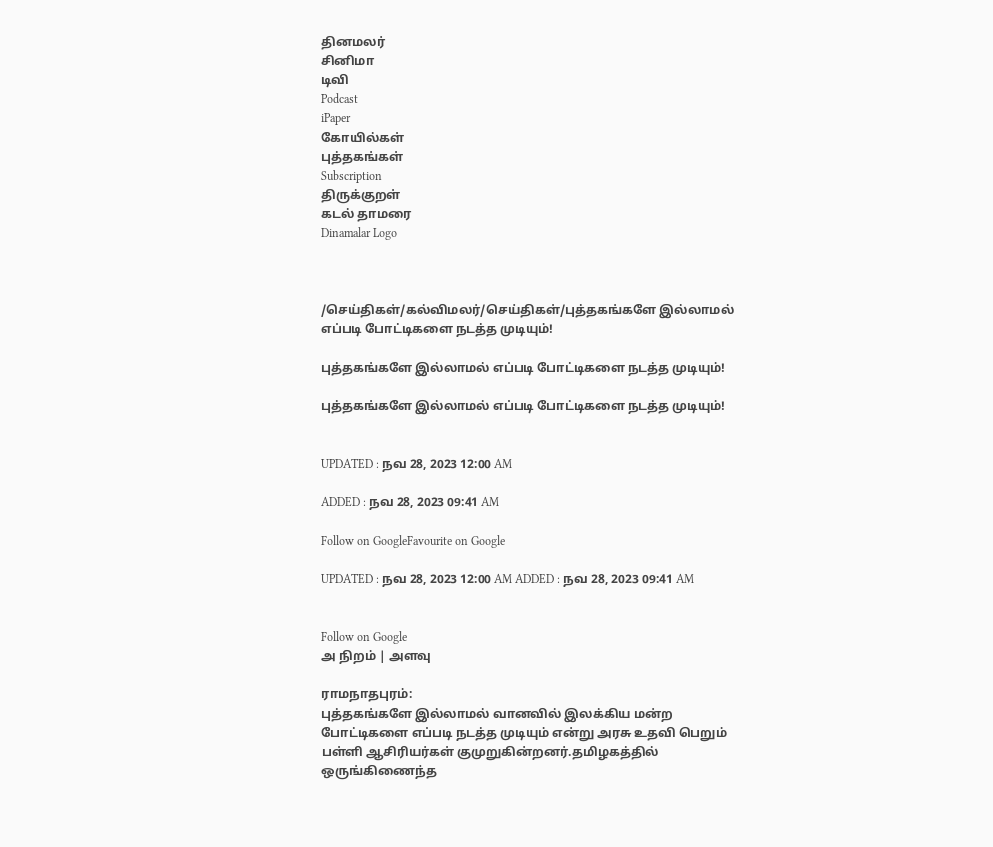தினமலர்
சினிமா
டிவி
Podcast
iPaper
கோயில்கள்
புத்தகங்கள்
Subscription
திருக்குறள்
கடல் தாமரை
Dinamalar Logo



/செய்திகள்/கல்விமலர்/செய்திகள்/புத்தகங்களே இல்லாமல் எப்படி போட்டிகளை நடத்த முடியும்!

புத்தகங்களே இல்லாமல் எப்படி போட்டிகளை நடத்த முடியும்!

புத்தகங்களே இல்லாமல் எப்படி போட்டிகளை நடத்த முடியும்!


UPDATED : நவ 28, 2023 12:00 AM

ADDED : நவ 28, 2023 09:41 AM

Follow on GoogleFavourite on Google

UPDATED : நவ 28, 2023 12:00 AM ADDED : நவ 28, 2023 09:41 AM


Follow on Google
அ நிறம் | அளவு

ராமநாதபுரம்:
புத்தகங்களே இல்லாமல் வானவில் இலக்கிய மன்ற போட்டிகளை எப்படி நடத்த முடியும் என்று அரசு உதவி பெறும் பள்ளி ஆசிரியர்கள் குமுறுகின்றனர்.தமிழகத்தில் ஒருங்கிணைந்த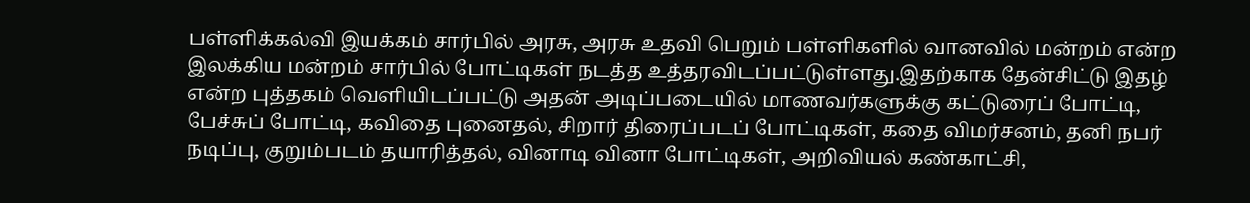பள்ளிக்கல்வி இயக்கம் சார்பில் அரசு, அரசு உதவி பெறும் பள்ளிகளில் வானவில் மன்றம் என்ற இலக்கிய மன்றம் சார்பில் போட்டிகள் நடத்த உத்தரவிடப்பட்டுள்ளது.இதற்காக தேன்சிட்டு இதழ் என்ற புத்தகம் வெளியிடப்பட்டு அதன் அடிப்படையில் மாணவர்களுக்கு கட்டுரைப் போட்டி, பேச்சுப் போட்டி, கவிதை புனைதல், சிறார் திரைப்படப் போட்டிகள், கதை விமர்சனம், தனி நபர் நடிப்பு, குறும்படம் தயாரித்தல், வினாடி வினா போட்டிகள், அறிவியல் கண்காட்சி,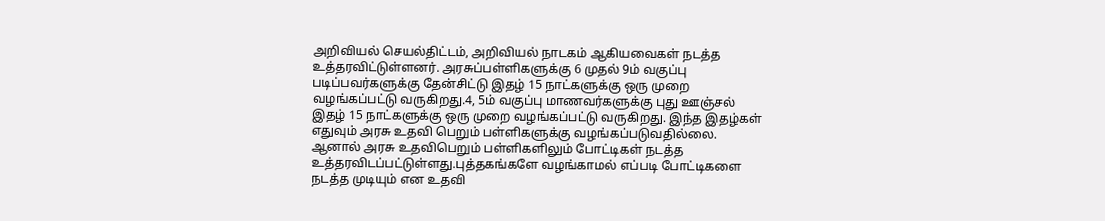அறிவியல் செயல்திட்டம், அறிவியல் நாடகம் ஆகியவைகள் நடத்த உத்தரவிட்டுள்ளனர். அரசுப்பள்ளிகளுக்கு 6 முதல் 9ம் வகுப்பு படிப்பவர்களுக்கு தேன்சிட்டு இதழ் 15 நாட்களுக்கு ஒரு முறை வழங்கப்பட்டு வருகிறது.4, 5ம் வகுப்பு மாணவர்களுக்கு புது ஊஞ்சல் இதழ் 15 நாட்களுக்கு ஒரு முறை வழங்கப்பட்டு வருகிறது. இந்த இதழ்கள் எதுவும் அரசு உதவி பெறும் பள்ளிகளுக்கு வழங்கப்படுவதில்லை. ஆனால் அரசு உதவிபெறும் பள்ளிகளிலும் போட்டிகள் நடத்த உத்தரவிடப்பட்டுள்ளது.புத்தகங்களே வழங்காமல் எப்படி போட்டிகளை நடத்த முடியும் என உதவி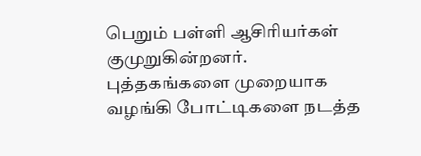பெறும் பள்ளி ஆசிரியர்கள் குமுறுகின்றனர். புத்தகங்களை முறையாக வழங்கி போட்டிகளை நடத்த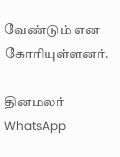வேண்டும் என கோரியுள்ளனர்.

தினமலர் WhatsApp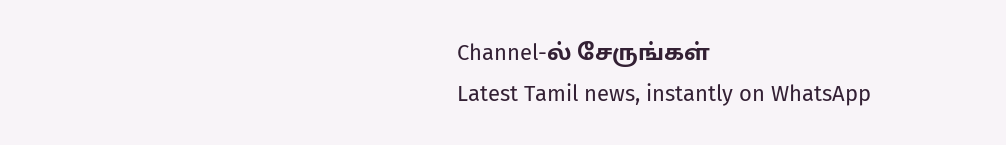Channel-ல் சேருங்கள்
Latest Tamil news, instantly on WhatsApp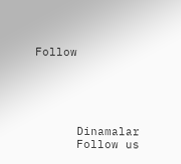Follow





      Dinamalar
      Follow us